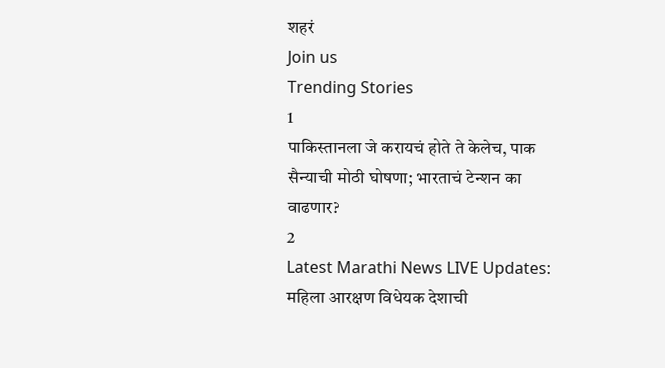शहरं
Join us
Trending Stories
1
पाकिस्तानला जे करायचं होते ते केलेच, पाक सैन्याची मोठी घोषणा; भारताचं टेन्शन का वाढणार?
2
Latest Marathi News LIVE Updates: महिला आरक्षण विधेयक देशाची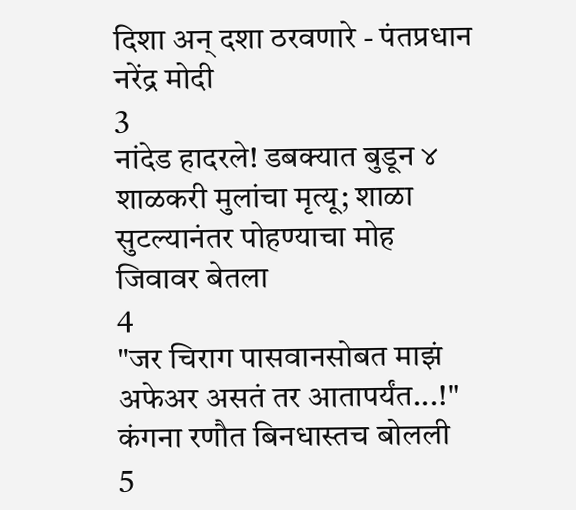दिशा अन् दशा ठरवणारे - पंतप्रधान नरेंद्र मोदी
3
नांदेड हादरले! डबक्यात बुडून ४ शाळकरी मुलांचा मृत्यू; शाळा सुटल्यानंतर पोहण्याचा मोह जिवावर बेतला
4
"जर चिराग पासवानसोबत माझं अफेअर असतं तर आतापर्यंत...!" कंगना रणौत बिनधास्तच बोलली
5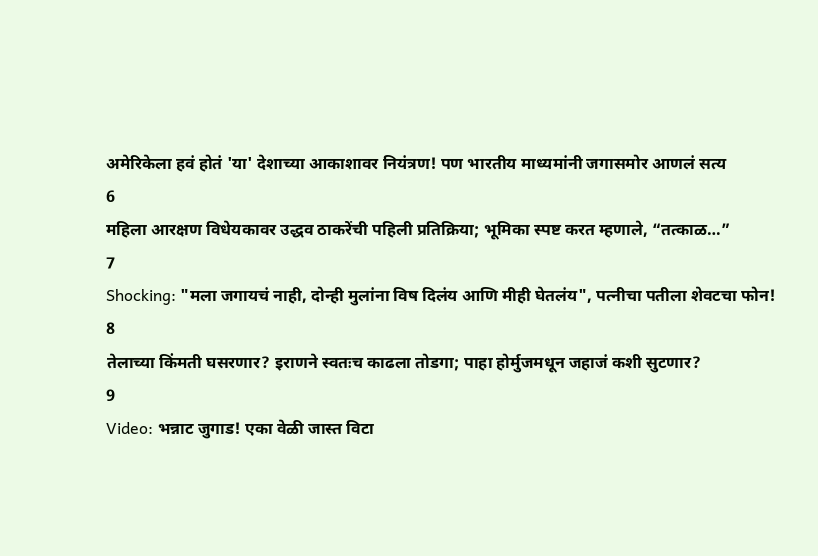अमेरिकेला हवं होतं 'या' देशाच्या आकाशावर नियंत्रण! पण भारतीय माध्यमांनी जगासमोर आणलं सत्य
6
महिला आरक्षण विधेयकावर उद्धव ठाकरेंची पहिली प्रतिक्रिया; भूमिका स्पष्ट करत म्हणाले, “तत्काळ…”
7
Shocking: "मला जगायचं नाही, दोन्ही मुलांना विष दिलंय आणि मीही घेतलंय", पत्नीचा पतीला शेवटचा फोन!
8
तेलाच्या किंमती घसरणार? इराणने स्वतःच काढला तोडगा; पाहा होर्मुजमधून जहाजं कशी सुटणार?
9
Video: भन्नाट जुगाड! एका वेळी जास्त विटा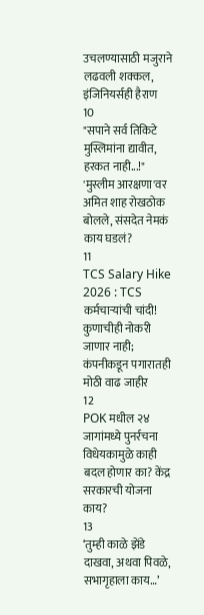उचलण्यासाठी मजुराने लढवली शक्कल, इंजिनियर्सही हैराण
10
"सपाने सर्व तिकिटे मुस्लिमांना द्यावीत, हरकत नाही...!" 'मुस्लीम आरक्षणा'वर अमित शाह रोखठोक बोलले, संसदेत नेमकं काय घडलं?
11
TCS Salary Hike 2026 : TCS कर्मचाऱ्यांची चांदी! कुणाचीही नोकरी जाणार नाही; कंपनीकडून पगारातही मोठी वाढ जाहीर
12
POK मधील २४ जागांमध्ये पुनर्रचना विधेयकामुळे काही बदल होणार का? केंद्र सरकारची योजना काय?
13
‘तुम्ही काळे झेंडे दाखवा, अथवा पिवळे, सभागृहाला काय…’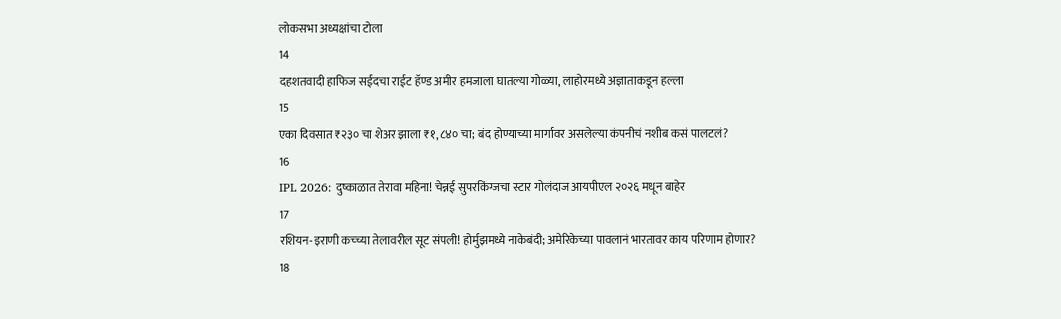लोकसभा अध्यक्षांचा टोला
14
दहशतवादी हाफिज सईदचा राईट हॅण्ड अमीर हमजाला घातल्या गोळ्या, लाहोरमध्ये अज्ञाताकडून हल्ला
15
एका दिवसात ₹२३० चा शेअर झाला ₹१,८४० चा; बंद होण्याच्या मार्गावर असलेल्या कंपनीचं नशीब कसं पालटलं?
16
IPL 2026: दुष्काळात तेरावा महिना! चेन्नई सुपरकिंग्जचा स्टार गोलंदाज आयपीएल २०२६ मधून बाहेर
17
रशियन-इराणी कच्च्या तेलावरील सूट संपली! होर्मुझमध्ये नाकेबंदी; अमेरिकेच्या पावलानं भारतावर काय परिणाम होणार?
18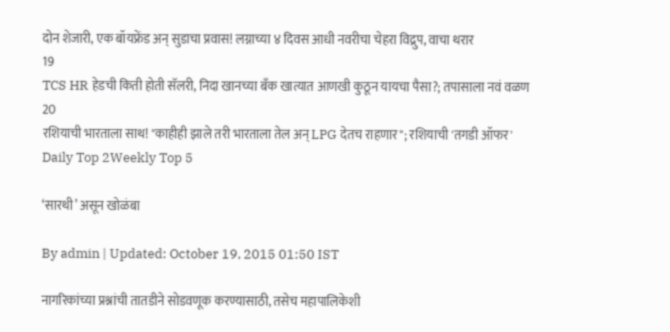दोन शेजारी, एक बॉयफ्रेंड अन् सुडाचा प्रवास! लग्नाच्या ४ दिवस आधी नवरीचा चेहरा विद्रुप, वाचा थरार
19
TCS HR हेडची किती होती सॅलरी, निदा खानच्या बँक खात्यात आणखी कुठून यायचा पैसा?; तपासाला नवं वळण
20
रशियाची भारताला साथ! "काहीही झाले तरी भारताला तेल अन् LPG देतच राहणार"; रशियाची 'तगडी ऑफर'
Daily Top 2Weekly Top 5

‘सारथी’ असून खोळंबा

By admin | Updated: October 19, 2015 01:50 IST

नागरिकांच्या प्रश्नांची तातडीने सोडवणूक करण्यासाठी, तसेच महापालिकेशी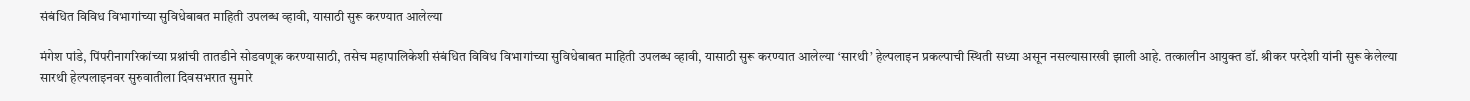संबंधित विविध विभागांच्या सुविधेबाबत माहिती उपलब्ध व्हावी, यासाठी सुरू करण्यात आलेल्या

मंगेश पांडे, पिंपरीनागरिकांच्या प्रश्नांची तातडीने सोडवणूक करण्यासाठी, तसेच महापालिकेशी संबंधित विविध विभागांच्या सुविधेबाबत माहिती उपलब्ध व्हावी, यासाठी सुरू करण्यात आलेल्या ‘सारथी’ हेल्पलाइन प्रकल्पाची स्थिती सध्या असून नसल्यासारखी झाली आहे. तत्कालीन आयुक्त डॉ. श्रीकर परदेशी यांनी सुरू केलेल्या सारथी हेल्पलाइनवर सुरुवातीला दिवसभरात सुमारे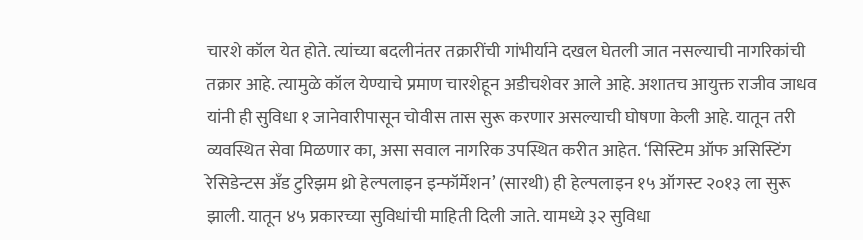चारशे कॉल येत होते. त्यांच्या बदलीनंतर तक्रारींची गांभीर्याने दखल घेतली जात नसल्याची नागरिकांची तक्रार आहे. त्यामुळे कॉल येण्याचे प्रमाण चारशेहून अडीचशेवर आले आहे. अशातच आयुक्त राजीव जाधव यांनी ही सुविधा १ जानेवारीपासून चोवीस तास सुरू करणार असल्याची घोषणा केली आहे. यातून तरी व्यवस्थित सेवा मिळणार का, असा सवाल नागरिक उपस्थित करीत आहेत. ‘सिस्टिम ऑफ असिस्टिंग रेसिडेन्टस अँड टुरिझम थ्रो हेल्पलाइन इन्फॉर्मेशन’ (सारथी) ही हेल्पलाइन १५ ऑगस्ट २०१३ ला सुरू झाली. यातून ४५ प्रकारच्या सुविधांची माहिती दिली जाते. यामध्ये ३२ सुविधा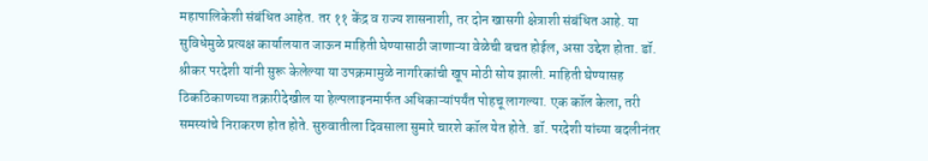महापालिकेशी संबंधित आहेत. तर ११ केंद्र व राज्य शासनाशी, तर दोन खासगी क्षेत्राशी संबंधित आहे. या सुविधेमुळे प्रत्यक्ष कार्यालयात जाऊन माहिती घेण्यासाठी जाणाऱ्या वेळेची बचत होईल, असा उद्देश होता. डॉ. श्रीकर परदेशी यांनी सुरू केलेल्या या उपक्रमामुळे नागरिकांची खूप मोठी सोय झाली. माहिती घेण्यासह ठिकठिकाणच्या तक्रारीदेखील या हेल्पलाइनमार्फत अधिकाऱ्यांपर्यंत पोहचू लागल्या. एक कॉल केला, तरी समस्यांचे निराकरण होत होते. सुरुवातीला दिवसाला सुमारे चारशे कॉल येत होते. डॉ. परदेशी यांच्या बदलीनंतर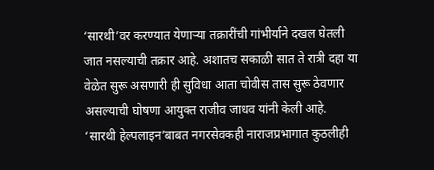‘सारथी’वर करण्यात येणाऱ्या तक्रारींची गांभीर्याने दखल घेतली जात नसल्याची तक्रार आहे. अशातच सकाळी सात ते रात्री दहा या वेळेत सुरू असणारी ही सुविधा आता चोवीस तास सुरू ठेवणार असल्याची घोषणा आयुक्त राजीव जाधव यांनी केली आहे. ‘सारथी हेल्पलाइन’बाबत नगरसेवकही नाराजप्रभागात कुठलीही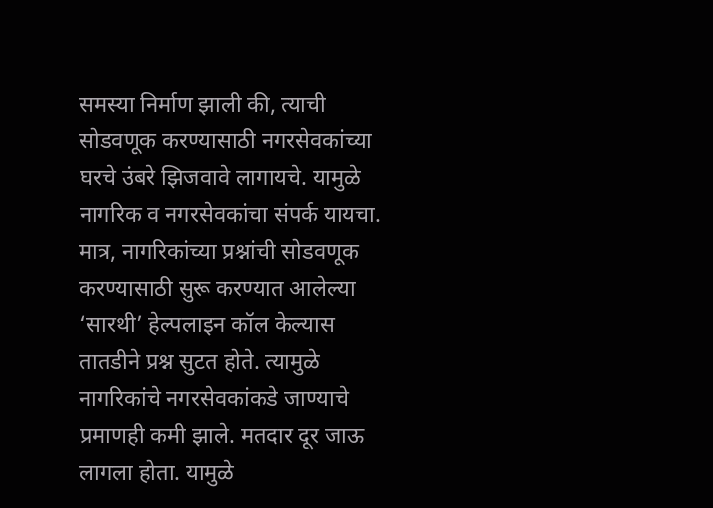समस्या निर्माण झाली की, त्याची सोडवणूक करण्यासाठी नगरसेवकांच्या घरचे उंबरे झिजवावे लागायचे. यामुळे नागरिक व नगरसेवकांचा संपर्क यायचा. मात्र, नागरिकांच्या प्रश्नांची सोडवणूक करण्यासाठी सुरू करण्यात आलेल्या ‘सारथी’ हेल्पलाइन कॉल केल्यास तातडीने प्रश्न सुटत होते. त्यामुळे नागरिकांचे नगरसेवकांकडे जाण्याचे प्रमाणही कमी झाले. मतदार दूर जाऊ लागला होता. यामुळे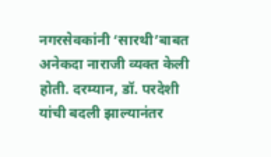नगरसेवकांनी ‘सारथी’बाबत अनेकदा नाराजी व्यक्त केली होती. दरम्यान, डॉ. परदेशी यांची बदली झाल्यानंतर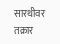सारथीवर तक्रार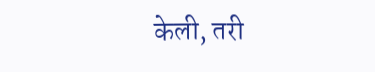केली, तरी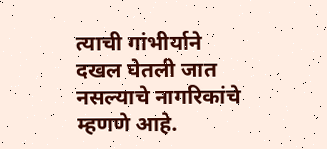त्याची गांभीर्याने दखल घेतली जात नसल्याचे नागरिकांचे म्हणणे आहे.